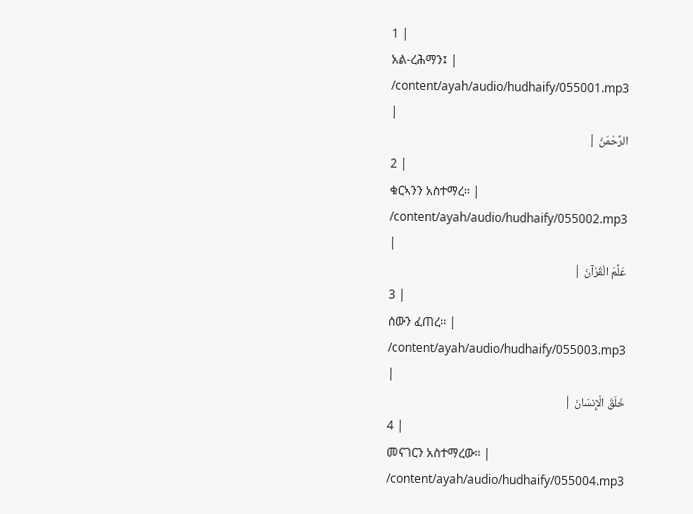1 |
አል-ረሕማን፤ |
/content/ayah/audio/hudhaify/055001.mp3
|
الرَّحْمَنُ |
2 |
ቁርኣንን አስተማረ፡፡ |
/content/ayah/audio/hudhaify/055002.mp3
|
عَلَّمَ الْقُرْآنَ |
3 |
ሰውን ፈጠረ፡፡ |
/content/ayah/audio/hudhaify/055003.mp3
|
خَلَقَ الْإِنسَانَ |
4 |
መናገርን አስተማረው፡፡ |
/content/ayah/audio/hudhaify/055004.mp3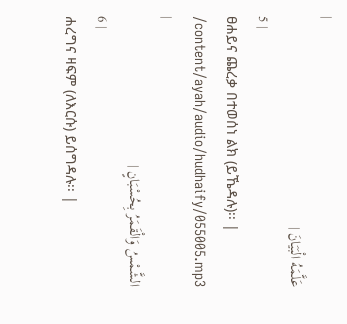|
عَلَّمَهُ الْبَيَانَ |
5 |
ፀሐይና ጨረቃ በተወሰነ ልክ (ይኼዳሉ)፡፡ |
/content/ayah/audio/hudhaify/055005.mp3
|
الشَّمْسُ وَالْقَمَرُ بِحُسْبَانٍ |
6 |
ሐረግና ዛፍም (ለእርሱ) ይሰግዳሉ፡፡ |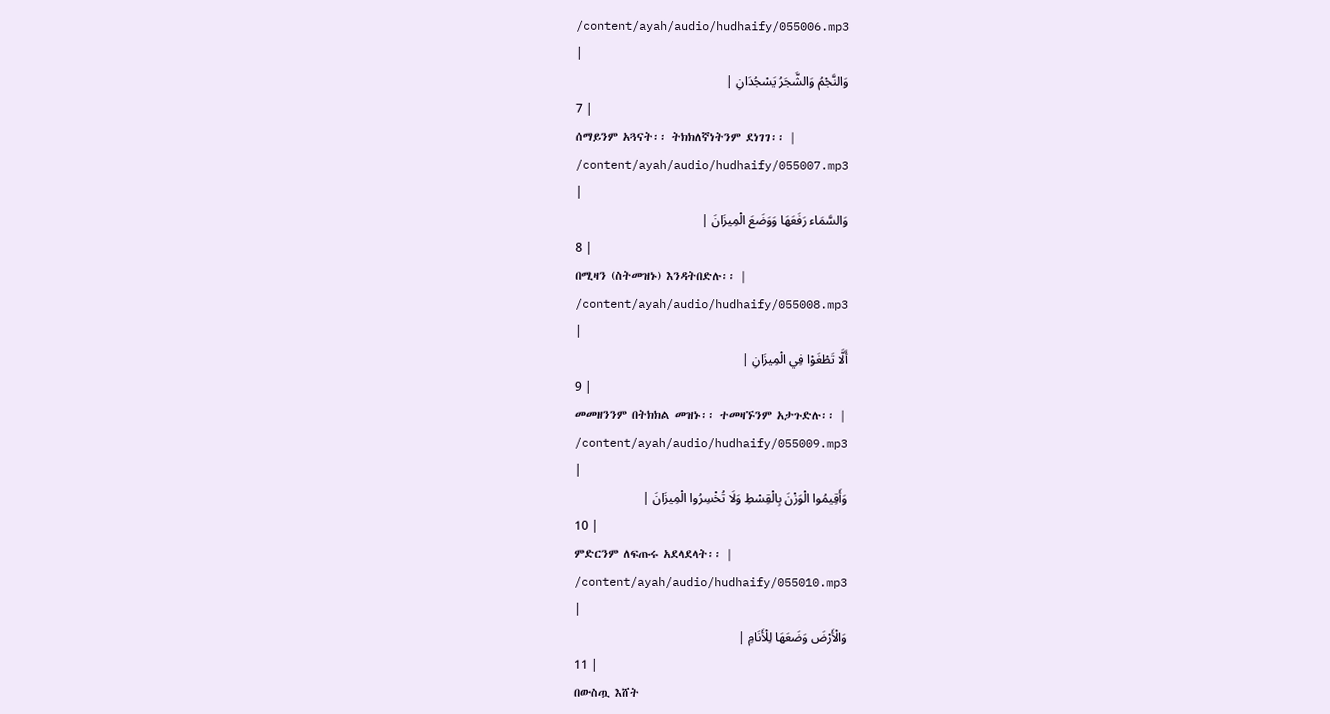/content/ayah/audio/hudhaify/055006.mp3
|
وَالنَّجْمُ وَالشَّجَرُ يَسْجُدَانِ |
7 |
ሰማይንም አጓናት፡፡ ትክክለኛነትንም ደነገገ፡፡ |
/content/ayah/audio/hudhaify/055007.mp3
|
وَالسَّمَاء رَفَعَهَا وَوَضَعَ الْمِيزَانَ |
8 |
በሚዛን (ስትመዝኑ) እንዳትበድሉ፡፡ |
/content/ayah/audio/hudhaify/055008.mp3
|
أَلَّا تَطْغَوْا فِي الْمِيزَانِ |
9 |
መመዘንንም በትክክል መዝኑ፡፡ ተመዛኙንም አታጉድሉ፡፡ |
/content/ayah/audio/hudhaify/055009.mp3
|
وَأَقِيمُوا الْوَزْنَ بِالْقِسْطِ وَلَا تُخْسِرُوا الْمِيزَانَ |
10 |
ምድርንም ለፍጡሩ አደላደላት፡፡ |
/content/ayah/audio/hudhaify/055010.mp3
|
وَالْأَرْضَ وَضَعَهَا لِلْأَنَامِ |
11 |
በውስጧ እሸት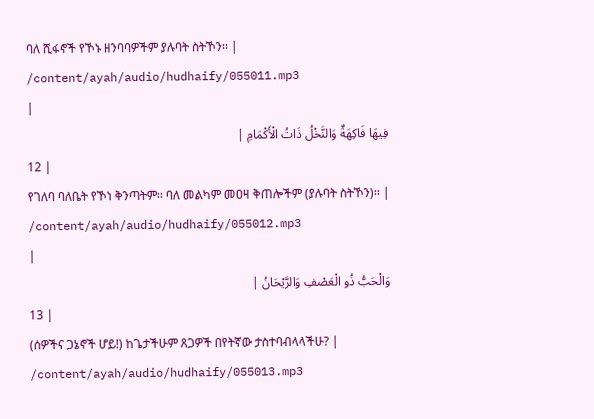ባለ ሺፋኖች የኾኑ ዘንባባዎችም ያሉባት ስትኾን፡፡ |
/content/ayah/audio/hudhaify/055011.mp3
|
فِيهَا فَاكِهَةٌ وَالنَّخْلُ ذَاتُ الْأَكْمَامِ |
12 |
የገለባ ባለቤት የኾነ ቅንጣትም፡፡ ባለ መልካም መዐዛ ቅጠሎችም (ያሉባት ስትኾን)፡፡ |
/content/ayah/audio/hudhaify/055012.mp3
|
وَالْحَبُّ ذُو الْعَصْفِ وَالرَّيْحَانُ |
13 |
(ሰዎችና ጋኔኖች ሆይ!) ከጌታችሁም ጸጋዎች በየትኛው ታስተባብላላችሁ? |
/content/ayah/audio/hudhaify/055013.mp3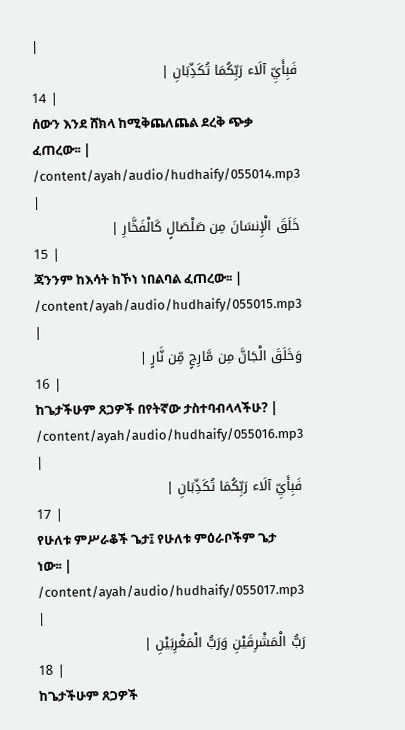|
فَبِأَيِّ آلَاء رَبِّكُمَا تُكَذِّبَانِ |
14 |
ሰውን እንደ ሸክላ ከሚቅጨለጨል ደረቅ ጭቃ ፈጠረው፡፡ |
/content/ayah/audio/hudhaify/055014.mp3
|
خَلَقَ الْإِنسَانَ مِن صَلْصَالٍ كَالْفَخَّارِ |
15 |
ጃንንም ከእሳት ከኾነ ነበልባል ፈጠረው፡፡ |
/content/ayah/audio/hudhaify/055015.mp3
|
وَخَلَقَ الْجَانَّ مِن مَّارِجٍ مِّن نَّارٍ |
16 |
ከጌታችሁም ጸጋዎች በየትኛው ታስተባብላላችሁ? |
/content/ayah/audio/hudhaify/055016.mp3
|
فَبِأَيِّ آلَاء رَبِّكُمَا تُكَذِّبَانِ |
17 |
የሁለቱ ምሥራቆች ጌታ፤ የሁለቱ ምዕራቦችም ጌታ ነው፡፡ |
/content/ayah/audio/hudhaify/055017.mp3
|
رَبُّ الْمَشْرِقَيْنِ وَرَبُّ الْمَغْرِبَيْنِ |
18 |
ከጌታችሁም ጸጋዎች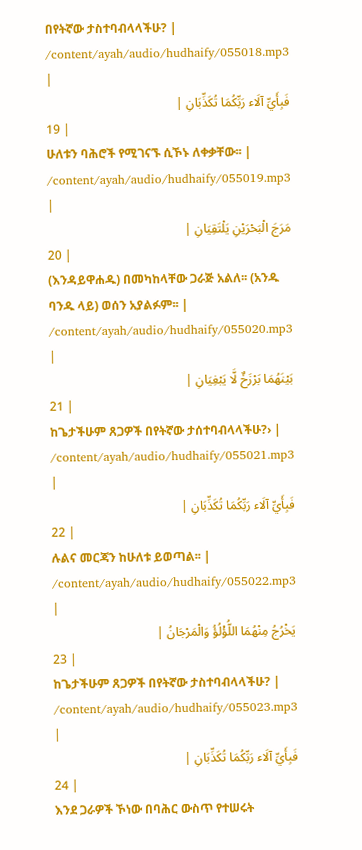በየትኛው ታስተባብላላችሁ? |
/content/ayah/audio/hudhaify/055018.mp3
|
فَبِأَيِّ آلَاء رَبِّكُمَا تُكَذِّبَانِ |
19 |
ሁለቱን ባሕሮች የሚገናኙ ሲኾኑ ለቀቃቸው፡፡ |
/content/ayah/audio/hudhaify/055019.mp3
|
مَرَجَ الْبَحْرَيْنِ يَلْتَقِيَانِ |
20 |
(እንዳይዋሐዱ) በመካከላቸው ጋራጅ አልለ፡፡ (አንዱ ባንዱ ላይ) ወሰን አያልፉም፡፡ |
/content/ayah/audio/hudhaify/055020.mp3
|
بَيْنَهُمَا بَرْزَخٌ لَّا يَبْغِيَانِ |
21 |
ከጌታችሁም ጸጋዎች በየትኛው ታሰተባብላላችሁ?› |
/content/ayah/audio/hudhaify/055021.mp3
|
فَبِأَيِّ آلَاء رَبِّكُمَا تُكَذِّبَانِ |
22 |
ሉልና መርጃን ከሁለቱ ይወጣል፡፡ |
/content/ayah/audio/hudhaify/055022.mp3
|
يَخْرُجُ مِنْهُمَا اللُّؤْلُؤُ وَالْمَرْجَانُ |
23 |
ከጌታችሁም ጸጋዎች በየትኛው ታስተባብላላችሁ? |
/content/ayah/audio/hudhaify/055023.mp3
|
فَبِأَيِّ آلَاء رَبِّكُمَا تُكَذِّبَانِ |
24 |
እንደ ጋራዎች ኾነው በባሕር ውስጥ የተሠሩት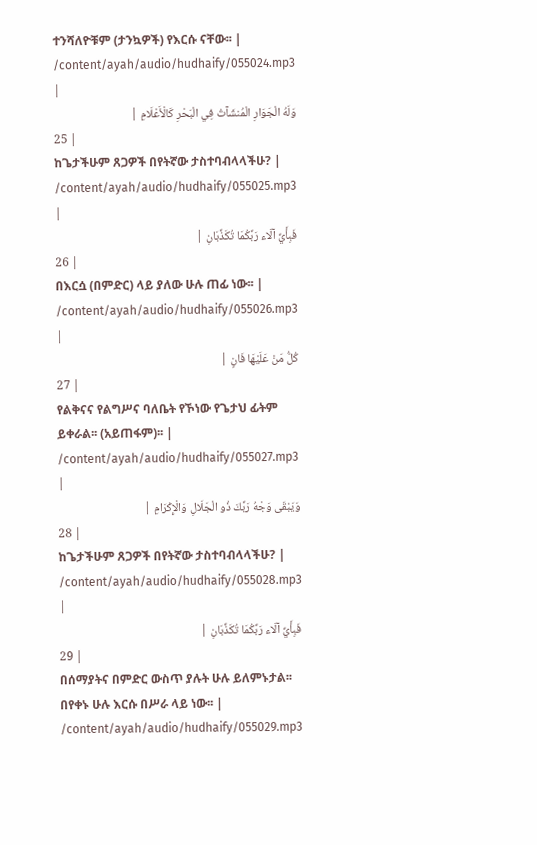ተንሻለዮቹም (ታንኳዎች) የእርሱ ናቸው፡፡ |
/content/ayah/audio/hudhaify/055024.mp3
|
وَلَهُ الْجَوَارِ الْمُنشَآتُ فِي الْبَحْرِ كَالْأَعْلَامِ |
25 |
ከጌታችሁም ጸጋዎች በየትኛው ታስተባብላላችሁ? |
/content/ayah/audio/hudhaify/055025.mp3
|
فَبِأَيِّ آلَاء رَبِّكُمَا تُكَذِّبَانِ |
26 |
በእርሷ (በምድር) ላይ ያለው ሁሉ ጠፊ ነው፡፡ |
/content/ayah/audio/hudhaify/055026.mp3
|
كُلُّ مَنْ عَلَيْهَا فَانٍ |
27 |
የልቅናና የልግሥና ባለቤት የኾነው የጌታህ ፊትም ይቀራል፡፡ (አይጠፋም)፡፡ |
/content/ayah/audio/hudhaify/055027.mp3
|
وَيَبْقَى وَجْهُ رَبِّكَ ذُو الْجَلَالِ وَالْإِكْرَامِ |
28 |
ከጌታችሁም ጸጋዎች በየትኛው ታስተባብላላችሁ? |
/content/ayah/audio/hudhaify/055028.mp3
|
فَبِأَيِّ آلَاء رَبِّكُمَا تُكَذِّبَانِ |
29 |
በሰማያትና በምድር ውስጥ ያሉት ሁሉ ይለምኑታል፡፡ በየቀኑ ሁሉ እርሱ በሥራ ላይ ነው፡፡ |
/content/ayah/audio/hudhaify/055029.mp3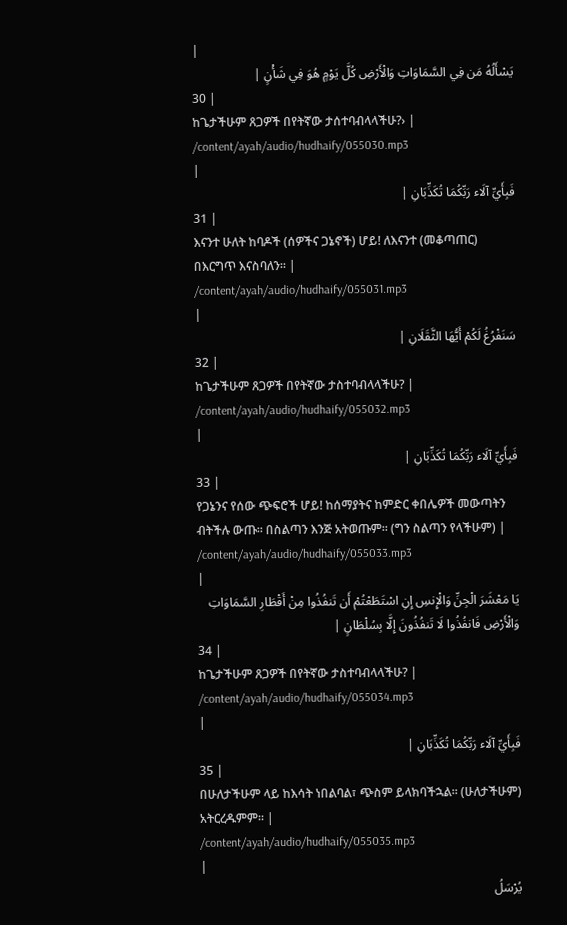|
يَسْأَلُهُ مَن فِي السَّمَاوَاتِ وَالْأَرْضِ كُلَّ يَوْمٍ هُوَ فِي شَأْنٍ |
30 |
ከጌታችሁም ጸጋዎች በየትኛው ታሰተባብላላችሁ?› |
/content/ayah/audio/hudhaify/055030.mp3
|
فَبِأَيِّ آلَاء رَبِّكُمَا تُكَذِّبَانِ |
31 |
እናንተ ሁለት ከባዶች (ሰዎችና ጋኔኖች) ሆይ! ለእናንተ (መቆጣጠር) በእርግጥ እናስባለን፡፡ |
/content/ayah/audio/hudhaify/055031.mp3
|
سَنَفْرُغُ لَكُمْ أَيُّهَا الثَّقَلَانِ |
32 |
ከጌታችሁም ጸጋዎች በየትኛው ታስተባብላላችሁ? |
/content/ayah/audio/hudhaify/055032.mp3
|
فَبِأَيِّ آلَاء رَبِّكُمَا تُكَذِّبَانِ |
33 |
የጋኔንና የሰው ጭፍሮች ሆይ! ከሰማያትና ከምድር ቀበሌዎች መውጣትን ብትችሉ ውጡ፡፡ በስልጣን እንጅ አትወጡም፡፡ (ግን ስልጣን የላችሁም) |
/content/ayah/audio/hudhaify/055033.mp3
|
يَا مَعْشَرَ الْجِنِّ وَالْإِنسِ إِنِ اسْتَطَعْتُمْ أَن تَنفُذُوا مِنْ أَقْطَارِ السَّمَاوَاتِ وَالْأَرْضِ فَانفُذُوا لَا تَنفُذُونَ إِلَّا بِسُلْطَانٍ |
34 |
ከጌታችሁም ጸጋዎች በየትኛው ታስተባብላላችሁ? |
/content/ayah/audio/hudhaify/055034.mp3
|
فَبِأَيِّ آلَاء رَبِّكُمَا تُكَذِّبَانِ |
35 |
በሁለታችሁም ላይ ከእሳት ነበልባል፣ ጭስም ይላክባችኋል፡፡ (ሁለታችሁም) አትርረዱምም፡፡ |
/content/ayah/audio/hudhaify/055035.mp3
|
يُرْسَلُ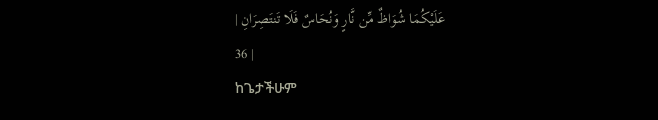عَلَيْكُمَا شُوَاظٌ مِّن نَّارٍ وَنُحَاسٌ فَلَا تَنتَصِرَانِ |
36 |
ከጌታችሁም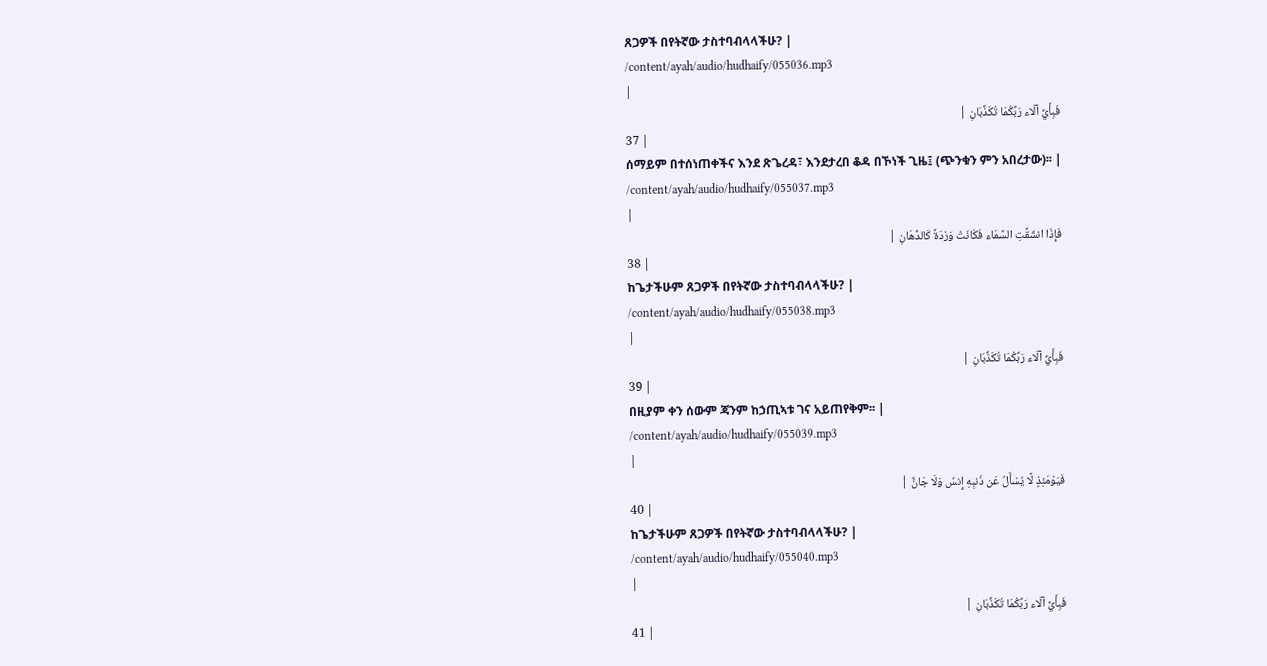ጸጋዎች በየትኛው ታስተባብላላችሁ? |
/content/ayah/audio/hudhaify/055036.mp3
|
فَبِأَيِّ آلَاء رَبِّكُمَا تُكَذِّبَانِ |
37 |
ሰማይም በተሰነጠቀችና እንደ ጽጌረዳ፣ እንደታረበ ቆዳ በኾነች ጊዜ፤ (ጭንቁን ምን አበረታው)፡፡ |
/content/ayah/audio/hudhaify/055037.mp3
|
فَإِذَا انشَقَّتِ السَّمَاء فَكَانَتْ وَرْدَةً كَالدِّهَانِ |
38 |
ከጌታችሁም ጸጋዎች በየትኛው ታስተባብላላችሁ? |
/content/ayah/audio/hudhaify/055038.mp3
|
فَبِأَيِّ آلَاء رَبِّكُمَا تُكَذِّبَانِ |
39 |
በዚያም ቀን ሰውም ጃንም ከኃጢኣቱ ገና አይጠየቅም፡፡ |
/content/ayah/audio/hudhaify/055039.mp3
|
فَيَوْمَئِذٍ لَّا يُسْأَلُ عَن ذَنبِهِ إِنسٌ وَلَا جَانٌّ |
40 |
ከጌታችሁም ጸጋዎች በየትኛው ታስተባብላላችሁ? |
/content/ayah/audio/hudhaify/055040.mp3
|
فَبِأَيِّ آلَاء رَبِّكُمَا تُكَذِّبَانِ |
41 |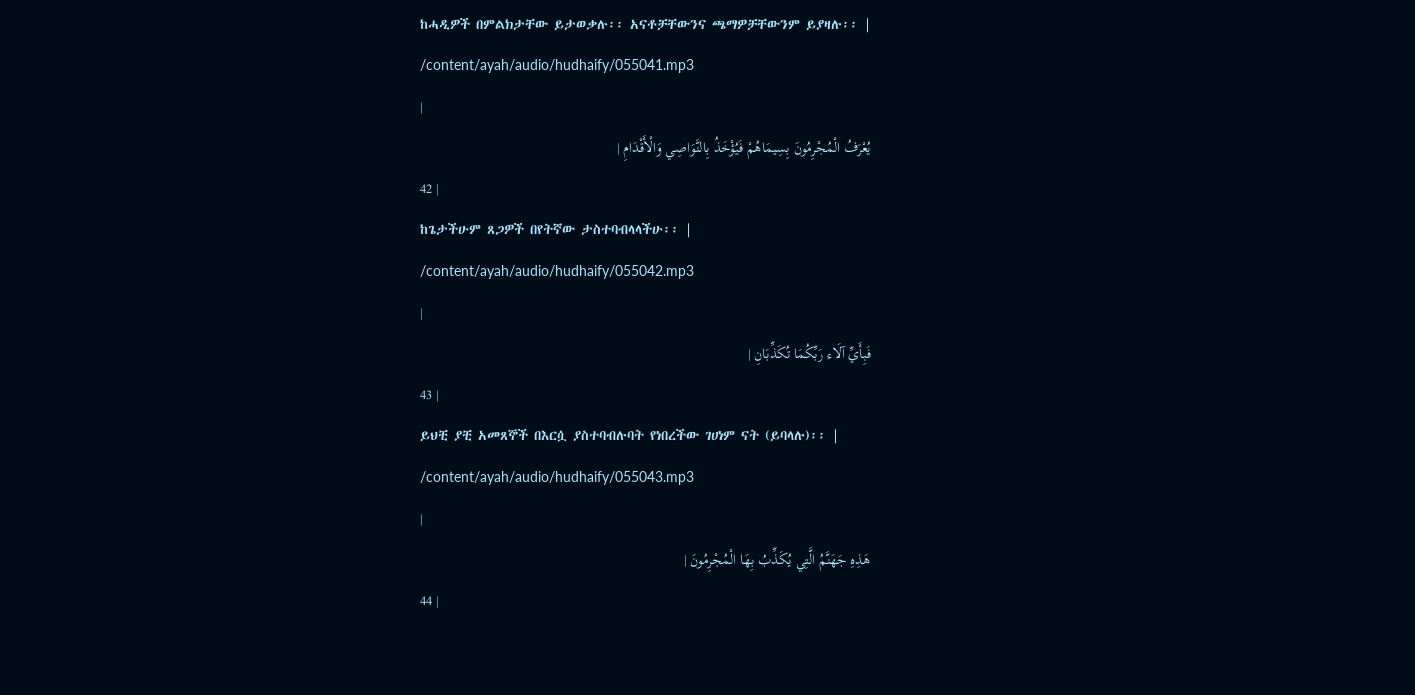ከሓዲዎች በምልክታቸው ይታወቃሉ፡፡ አናቶቻቸውንና ጫማዎቻቸውንም ይያዛሉ፡፡ |
/content/ayah/audio/hudhaify/055041.mp3
|
يُعْرَفُ الْمُجْرِمُونَ بِسِيمَاهُمْ فَيُؤْخَذُ بِالنَّوَاصِي وَالْأَقْدَامِ |
42 |
ከጌታችሁም ጸጋዎች በየትኛው ታስተባብላላችሁ፡፡ |
/content/ayah/audio/hudhaify/055042.mp3
|
فَبِأَيِّ آلَاء رَبِّكُمَا تُكَذِّبَانِ |
43 |
ይህቺ ያቺ አመጸኞች በእርሷ ያስተባብሉባት የነበረችው ገሀነም ናት (ይባላሉ)፡፡ |
/content/ayah/audio/hudhaify/055043.mp3
|
هَذِهِ جَهَنَّمُ الَّتِي يُكَذِّبُ بِهَا الْمُجْرِمُونَ |
44 |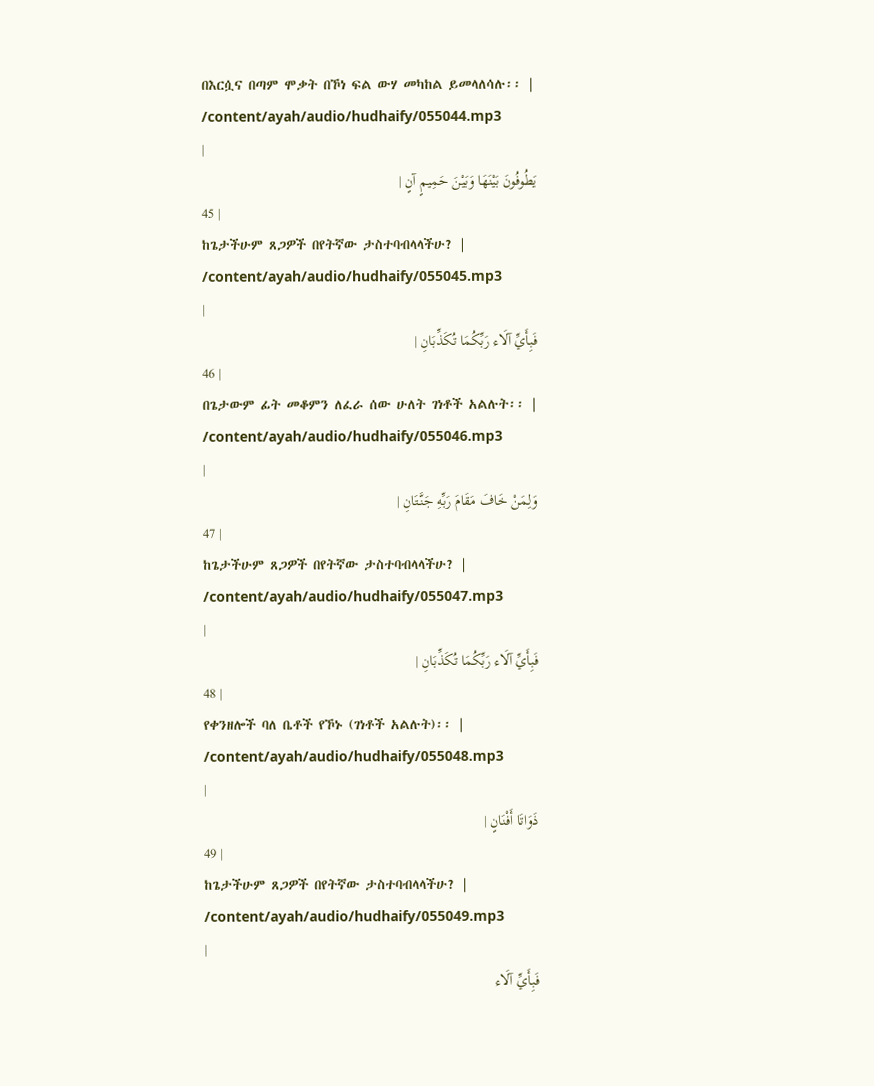በእርሷና በጣም ሞቃት በኾነ ፍል ውሃ መካከል ይመላለሳሉ፡፡ |
/content/ayah/audio/hudhaify/055044.mp3
|
يَطُوفُونَ بَيْنَهَا وَبَيْنَ حَمِيمٍ آنٍ |
45 |
ከጌታችሁም ጸጋዎች በየትኛው ታስተባብላላችሁ? |
/content/ayah/audio/hudhaify/055045.mp3
|
فَبِأَيِّ آلَاء رَبِّكُمَا تُكَذِّبَانِ |
46 |
በጌታውም ፊት መቆምን ለፈራ ሰው ሁለት ገነቶች አልሉት፡፡ |
/content/ayah/audio/hudhaify/055046.mp3
|
وَلِمَنْ خَافَ مَقَامَ رَبِّهِ جَنَّتَانِ |
47 |
ከጌታችሁም ጸጋዎች በየትኛው ታስተባብላላችሁ? |
/content/ayah/audio/hudhaify/055047.mp3
|
فَبِأَيِّ آلَاء رَبِّكُمَا تُكَذِّبَانِ |
48 |
የቀንዘሎች ባለ ቤቶች የኾኑ (ገነቶች አልሉት)፡፡ |
/content/ayah/audio/hudhaify/055048.mp3
|
ذَوَاتَا أَفْنَانٍ |
49 |
ከጌታችሁም ጸጋዎች በየትኛው ታስተባብላላችሁ? |
/content/ayah/audio/hudhaify/055049.mp3
|
فَبِأَيِّ آلَاء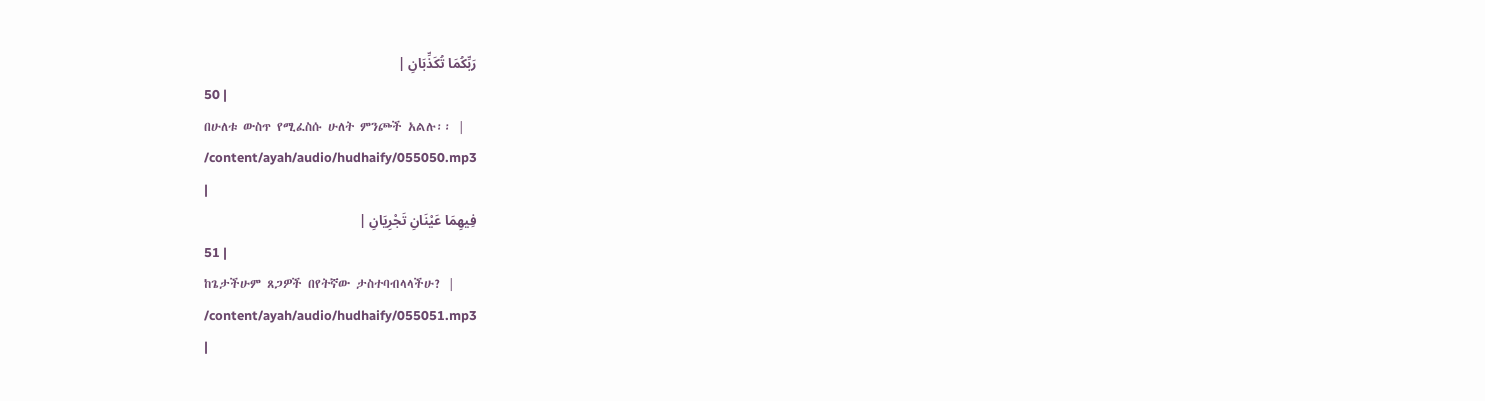رَبِّكُمَا تُكَذِّبَانِ |
50 |
በሁለቱ ውስጥ የሚፈስሱ ሁለት ምንጮች አልሉ፡፡ |
/content/ayah/audio/hudhaify/055050.mp3
|
فِيهِمَا عَيْنَانِ تَجْرِيَانِ |
51 |
ከጌታችሁም ጸጋዎች በየትኛው ታስተባብላላችሁ? |
/content/ayah/audio/hudhaify/055051.mp3
|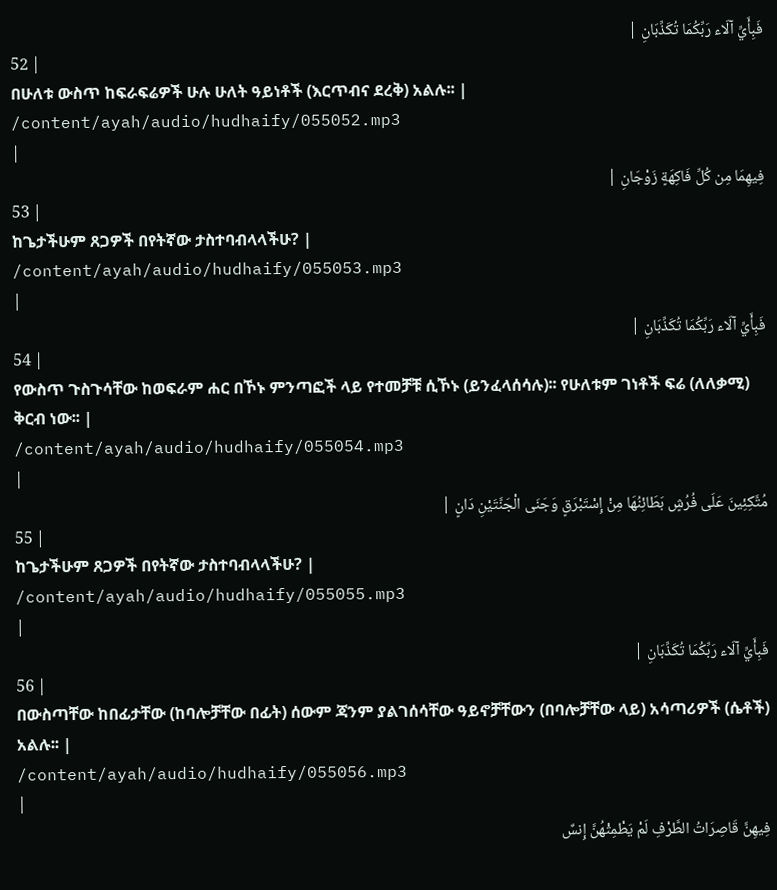فَبِأَيِّ آلَاء رَبِّكُمَا تُكَذِّبَانِ |
52 |
በሁለቱ ውስጥ ከፍራፍሬዎች ሁሉ ሁለት ዓይነቶች (እርጥብና ደረቅ) አልሉ፡፡ |
/content/ayah/audio/hudhaify/055052.mp3
|
فِيهِمَا مِن كُلِّ فَاكِهَةٍ زَوْجَانِ |
53 |
ከጌታችሁም ጸጋዎች በየትኛው ታስተባብላላችሁ? |
/content/ayah/audio/hudhaify/055053.mp3
|
فَبِأَيِّ آلَاء رَبِّكُمَا تُكَذِّبَانِ |
54 |
የውስጥ ጉስጉሳቸው ከወፍራም ሐር በኾኑ ምንጣፎች ላይ የተመቻቹ ሲኾኑ (ይንፈላሰሳሉ)፡፡ የሁለቱም ገነቶች ፍሬ (ለለቃሚ) ቅርብ ነው፡፡ |
/content/ayah/audio/hudhaify/055054.mp3
|
مُتَّكِئِينَ عَلَى فُرُشٍ بَطَائِنُهَا مِنْ إِسْتَبْرَقٍ وَجَنَى الْجَنَّتَيْنِ دَانٍ |
55 |
ከጌታችሁም ጸጋዎች በየትኛው ታስተባብላላችሁ? |
/content/ayah/audio/hudhaify/055055.mp3
|
فَبِأَيِّ آلَاء رَبِّكُمَا تُكَذِّبَانِ |
56 |
በውስጣቸው ከበፊታቸው (ከባሎቻቸው በፊት) ሰውም ጃንም ያልገሰሳቸው ዓይኖቻቸውን (በባሎቻቸው ላይ) አሳጣሪዎች (ሴቶች) አልሉ፡፡ |
/content/ayah/audio/hudhaify/055056.mp3
|
فِيهِنَّ قَاصِرَاتُ الطَّرْفِ لَمْ يَطْمِثْهُنَّ إِنسٌ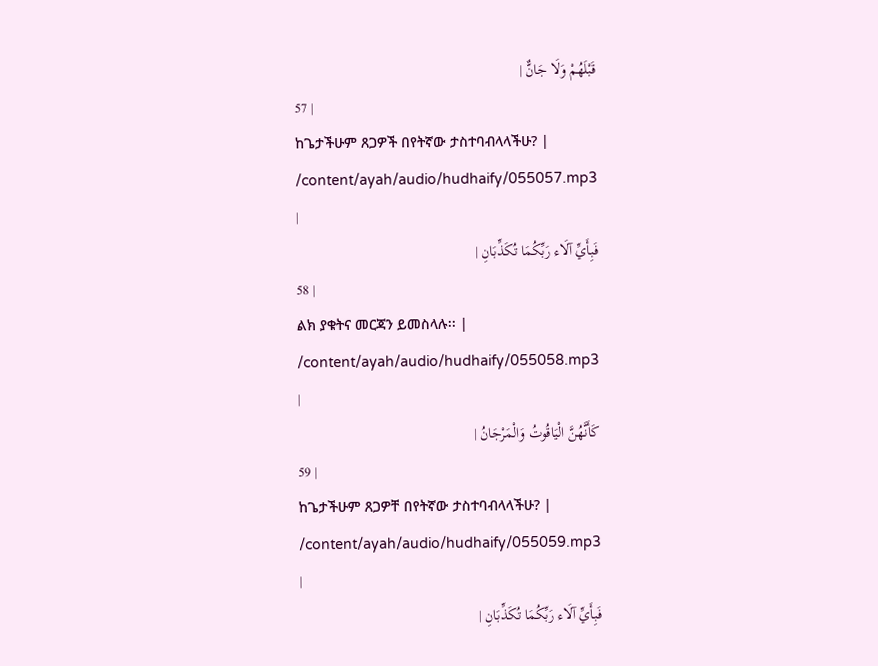قَبْلَهُمْ وَلَا جَانٌّ |
57 |
ከጌታችሁም ጸጋዎች በየትኛው ታስተባብላላችሁ? |
/content/ayah/audio/hudhaify/055057.mp3
|
فَبِأَيِّ آلَاء رَبِّكُمَا تُكَذِّبَانِ |
58 |
ልክ ያቁትና መርጃን ይመስላሉ፡፡ |
/content/ayah/audio/hudhaify/055058.mp3
|
كَأَنَّهُنَّ الْيَاقُوتُ وَالْمَرْجَانُ |
59 |
ከጌታችሁም ጸጋዎቸ በየትኛው ታስተባብላላችሁ? |
/content/ayah/audio/hudhaify/055059.mp3
|
فَبِأَيِّ آلَاء رَبِّكُمَا تُكَذِّبَانِ |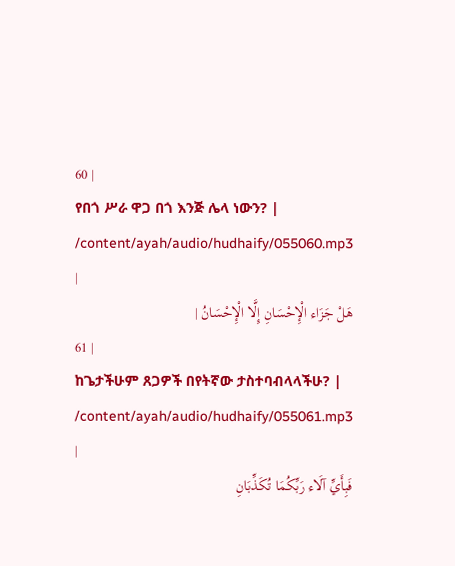60 |
የበጎ ሥራ ዋጋ በጎ እንጅ ሌላ ነውን? |
/content/ayah/audio/hudhaify/055060.mp3
|
هَلْ جَزَاء الْإِحْسَانِ إِلَّا الْإِحْسَانُ |
61 |
ከጌታችሁም ጸጋዎች በየትኛው ታስተባብላላችሁ? |
/content/ayah/audio/hudhaify/055061.mp3
|
فَبِأَيِّ آلَاء رَبِّكُمَا تُكَذِّبَانِ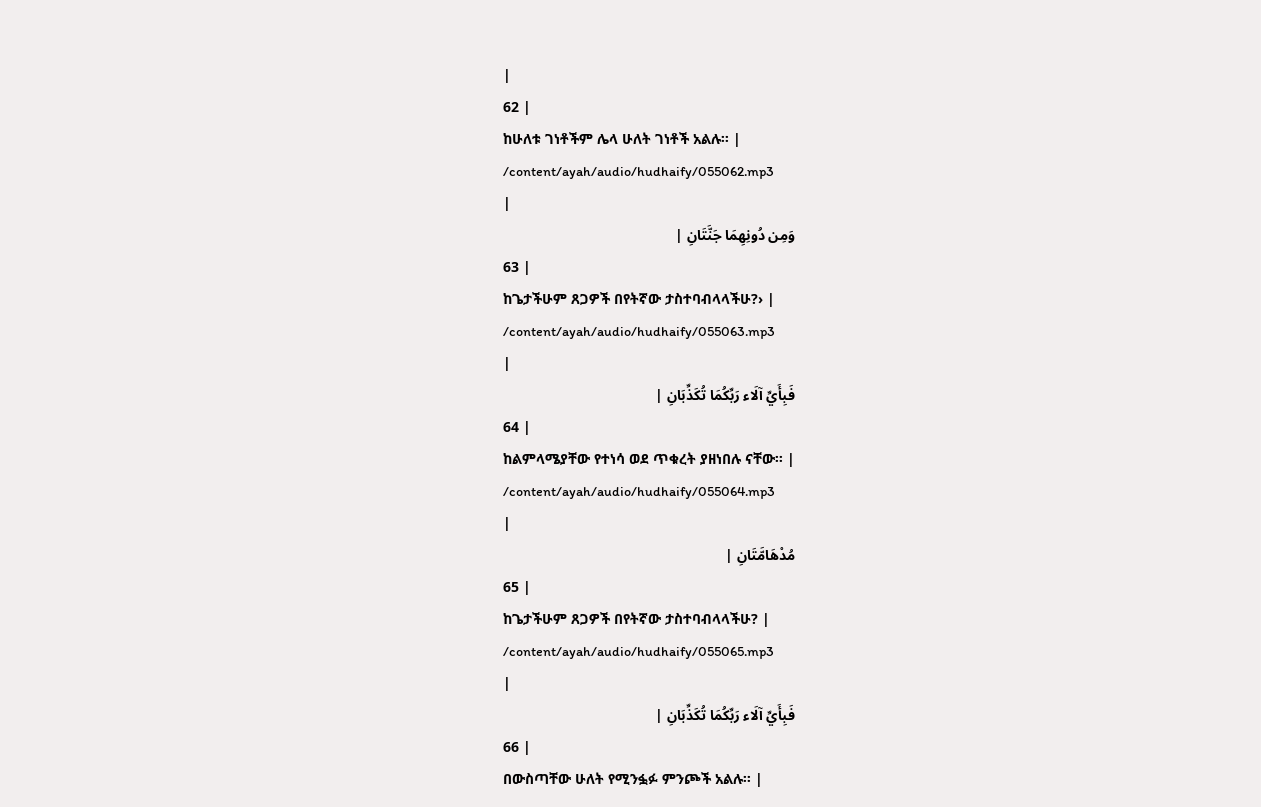|
62 |
ከሁለቱ ገነቶችም ሌላ ሁለት ገነቶች አልሉ፡፡ |
/content/ayah/audio/hudhaify/055062.mp3
|
وَمِن دُونِهِمَا جَنَّتَانِ |
63 |
ከጌታችሁም ጸጋዎች በየትኛው ታስተባብላላችሁ?› |
/content/ayah/audio/hudhaify/055063.mp3
|
فَبِأَيِّ آلَاء رَبِّكُمَا تُكَذِّبَانِ |
64 |
ከልምላሜያቸው የተነሳ ወደ ጥቁረት ያዘነበሉ ናቸው፡፡ |
/content/ayah/audio/hudhaify/055064.mp3
|
مُدْهَامَّتَانِ |
65 |
ከጌታችሁም ጸጋዎች በየትኛው ታስተባብላላችሁ? |
/content/ayah/audio/hudhaify/055065.mp3
|
فَبِأَيِّ آلَاء رَبِّكُمَا تُكَذِّبَانِ |
66 |
በውስጣቸው ሁለት የሚንፏፉ ምንጮች አልሉ፡፡ |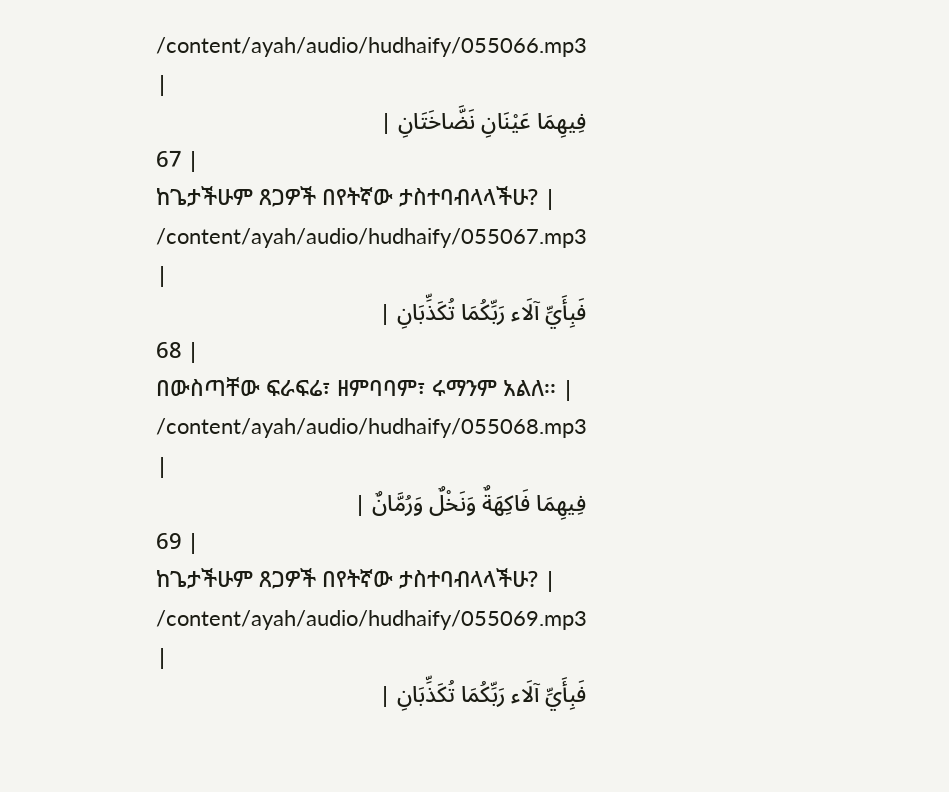/content/ayah/audio/hudhaify/055066.mp3
|
فِيهِمَا عَيْنَانِ نَضَّاخَتَانِ |
67 |
ከጌታችሁም ጸጋዎች በየትኛው ታስተባብላላችሁ? |
/content/ayah/audio/hudhaify/055067.mp3
|
فَبِأَيِّ آلَاء رَبِّكُمَا تُكَذِّبَانِ |
68 |
በውስጣቸው ፍራፍሬ፣ ዘምባባም፣ ሩማንም አልለ፡፡ |
/content/ayah/audio/hudhaify/055068.mp3
|
فِيهِمَا فَاكِهَةٌ وَنَخْلٌ وَرُمَّانٌ |
69 |
ከጌታችሁም ጸጋዎች በየትኛው ታስተባብላላችሁ? |
/content/ayah/audio/hudhaify/055069.mp3
|
فَبِأَيِّ آلَاء رَبِّكُمَا تُكَذِّبَانِ |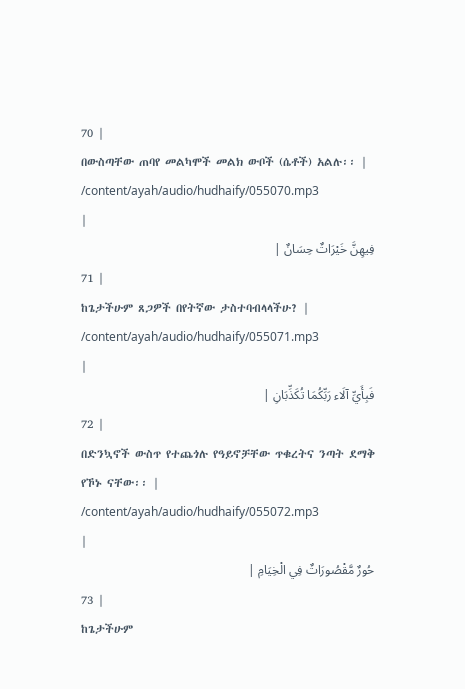70 |
በውስጣቸው ጠባየ መልካሞች መልክ ውቦች (ሴቶች) አልሉ፡፡ |
/content/ayah/audio/hudhaify/055070.mp3
|
فِيهِنَّ خَيْرَاتٌ حِسَانٌ |
71 |
ከጌታችሁም ጸጋዎች በየትኛው ታስተባብላላችሁ? |
/content/ayah/audio/hudhaify/055071.mp3
|
فَبِأَيِّ آلَاء رَبِّكُمَا تُكَذِّبَانِ |
72 |
በድንኳኖች ውስጥ የተጨጎሉ የዓይኖቻቸው ጥቁረትና ንጣት ደማቅ የኾኑ ናቸው፡፡ |
/content/ayah/audio/hudhaify/055072.mp3
|
حُورٌ مَّقْصُورَاتٌ فِي الْخِيَامِ |
73 |
ከጌታችሁም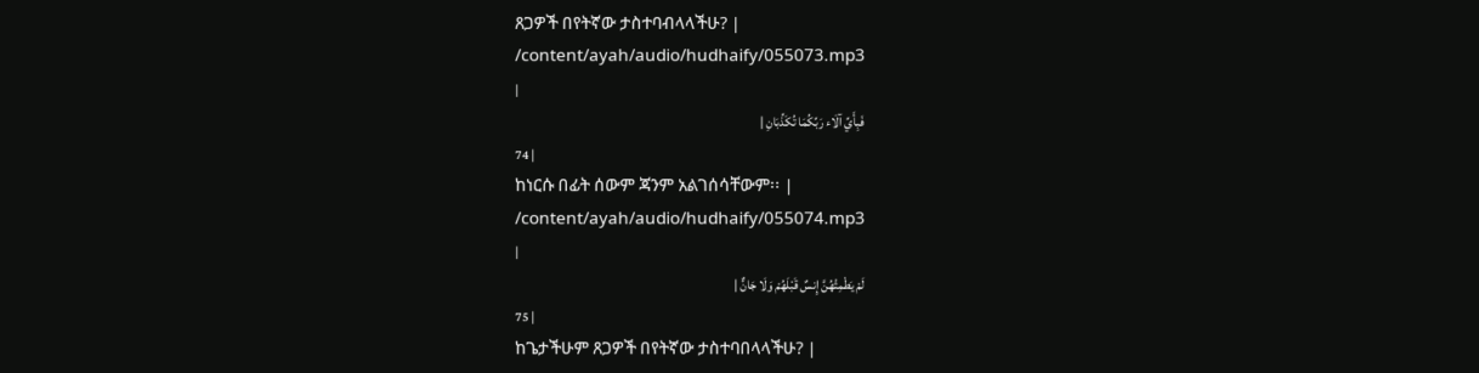ጸጋዎች በየትኛው ታስተባብላላችሁ? |
/content/ayah/audio/hudhaify/055073.mp3
|
فَبِأَيِّ آلَاء رَبِّكُمَا تُكَذِّبَانِ |
74 |
ከነርሱ በፊት ሰውም ጃንም አልገሰሳቸውም፡፡ |
/content/ayah/audio/hudhaify/055074.mp3
|
لَمْ يَطْمِثْهُنَّ إِنسٌ قَبْلَهُمْ وَلَا جَانٌّ |
75 |
ከጌታችሁም ጸጋዎች በየትኛው ታስተባበላላችሁ? |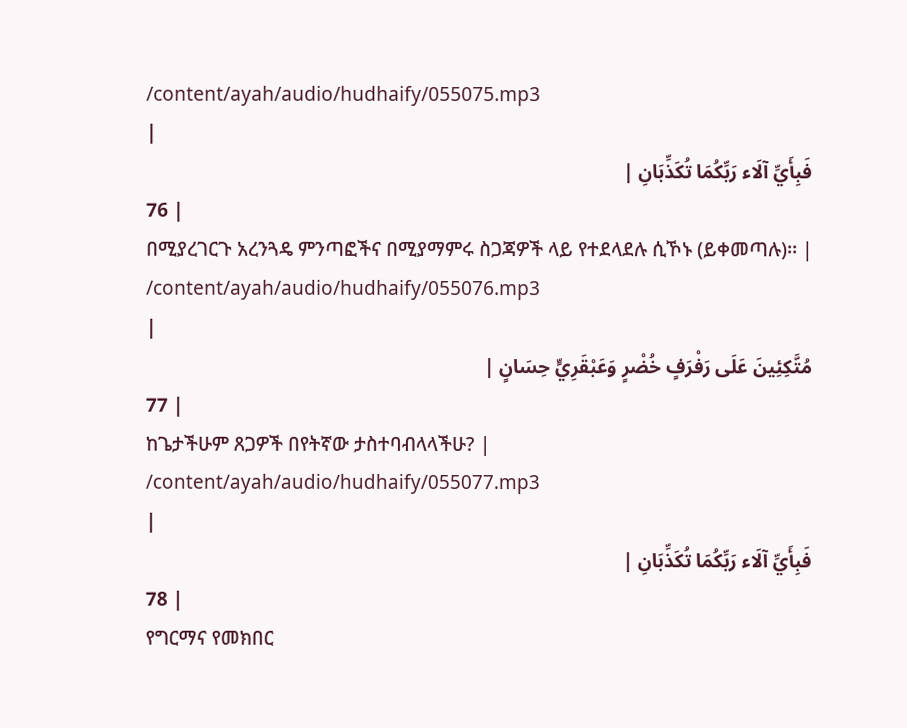/content/ayah/audio/hudhaify/055075.mp3
|
فَبِأَيِّ آلَاء رَبِّكُمَا تُكَذِّبَانِ |
76 |
በሚያረገርጉ አረንጓዴ ምንጣፎችና በሚያማምሩ ስጋጃዎች ላይ የተደላደሉ ሲኾኑ (ይቀመጣሉ)፡፡ |
/content/ayah/audio/hudhaify/055076.mp3
|
مُتَّكِئِينَ عَلَى رَفْرَفٍ خُضْرٍ وَعَبْقَرِيٍّ حِسَانٍ |
77 |
ከጌታችሁም ጸጋዎች በየትኛው ታስተባብላላችሁ? |
/content/ayah/audio/hudhaify/055077.mp3
|
فَبِأَيِّ آلَاء رَبِّكُمَا تُكَذِّبَانِ |
78 |
የግርማና የመክበር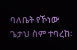ባለቤት የኾነው ጌታህ ስም ተባረከ፡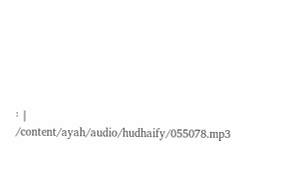፡ |
/content/ayah/audio/hudhaify/055078.mp3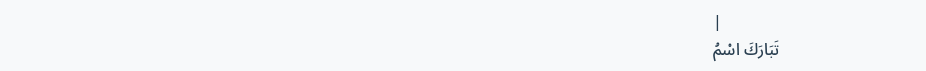|
تَبَارَكَ اسْمُ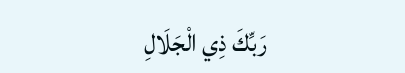رَبِّكَ ذِي الْجَلَالِ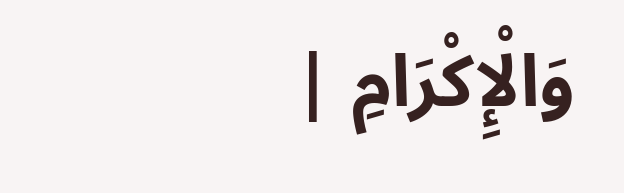وَالْإِكْرَامِ |